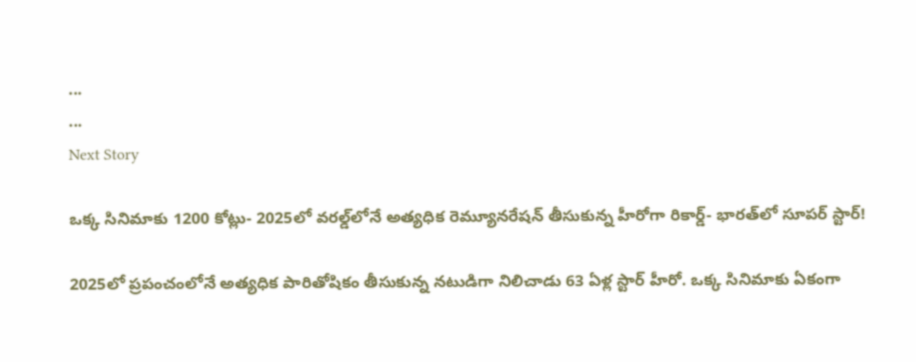...
...
Next Story

ఒక్క సినిమాకు 1200 కోట్లు- 2025లో వరల్డ్‌లోనే అత్యధిక రెమ్యూనరేషన్ తీసుకున్న హీరోగా రికార్డ్- భారత్‌లో సూపర్ స్టార్!

2025లో ప్రపంచంలోనే అత్యధిక పారితోషికం తీసుకున్న నటుడిగా నిలిచాడు 63 ఏళ్ల స్టార్ హీరో. ఒక్క సినిమాకు ఏకంగా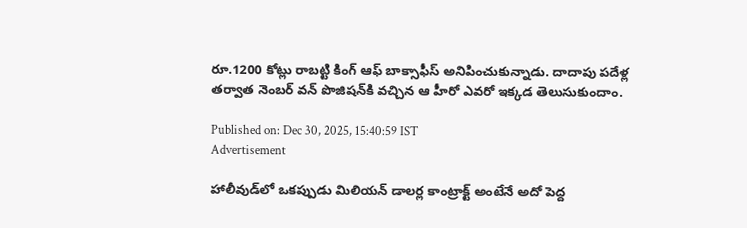రూ.1200 కోట్లు రాబట్టి కింగ్ ఆఫ్ బాక్సాఫీస్ అనిపించుకున్నాడు. దాదాపు పదేళ్ల తర్వాత నెంబర్ వన్ పొజిషన్‌కి వచ్చిన ఆ హీరో ఎవరో ఇక్కడ తెలుసుకుందాం.

Published on: Dec 30, 2025, 15:40:59 IST
Advertisement

హాలీవుడ్‌లో ఒకప్పుడు మిలియన్ డాలర్ల కాంట్రాక్ట్ అంటేనే అదో పెద్ద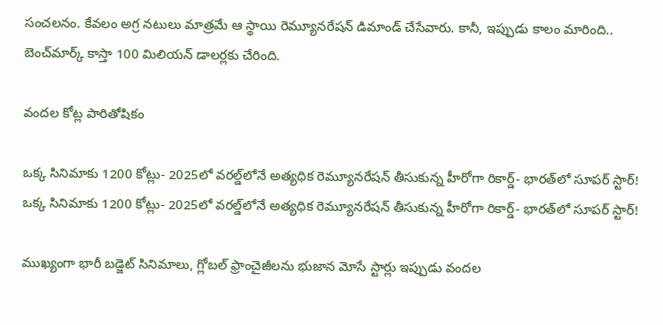సంచలనం. కేవలం అగ్ర నటులు మాత్రమే ఆ స్థాయి రెమ్యూనరేషన్ డిమాండ్ చేసేవారు. కానీ, ఇప్పుడు కాలం మారింది.. బెంచ్‌మార్క్ కాస్తా 100 మిలియన్ డాలర్లకు చేరింది.

వందల కోట్ల పారితోషికం

ఒక్క సినిమాకు 1200 కోట్లు- 2025లో వరల్డ్‌లోనే అత్యధిక రెమ్యూనరేషన్ తీసుకున్న హీరోగా రికార్డ్- భారత్‌లో సూపర్ స్టార్!
ఒక్క సినిమాకు 1200 కోట్లు- 2025లో వరల్డ్‌లోనే అత్యధిక రెమ్యూనరేషన్ తీసుకున్న హీరోగా రికార్డ్- భారత్‌లో సూపర్ స్టార్!

ముఖ్యంగా భారీ బడ్జెట్ సినిమాలు, గ్లోబల్ ఫ్రాంచైజీలను భుజాన మోసే స్టార్లు ఇప్పుడు వందల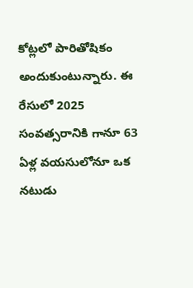కోట్లలో పారితోషికం అందుకుంటున్నారు. ఈ రేసులో 2025 సంవత్సరానికి గానూ 63 ఏళ్ల వయసులోనూ ఒక నటుడు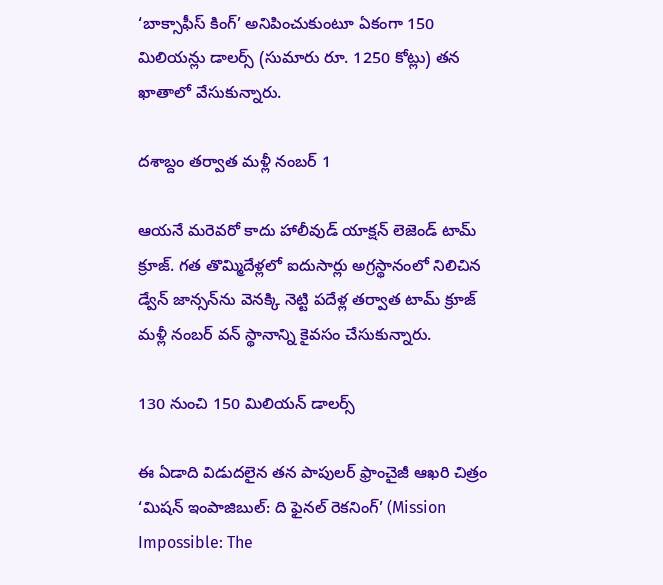‘బాక్సాఫీస్ కింగ్’ అనిపించుకుంటూ ఏకంగా 150 మిలియన్లు డాలర్స్ (సుమారు రూ. 1250 కోట్లు) తన ఖాతాలో వేసుకున్నారు.

దశాబ్దం తర్వాత మళ్లీ నంబర్ 1

ఆయనే మరెవరో కాదు హాలీవుడ్ యాక్షన్ లెజెండ్ టామ్ క్రూజ్. గత తొమ్మిదేళ్లలో ఐదుసార్లు అగ్రస్థానంలో నిలిచిన డ్వేన్ జాన్సన్‌ను వెనక్కి నెట్టి పదేళ్ల తర్వాత టామ్ క్రూజ్ మళ్లీ నంబర్ వన్ స్థానాన్ని కైవసం చేసుకున్నారు.

130 నుంచి 150 మిలియన్ డాలర్స్

ఈ ఏడాది విడుదలైన తన పాపులర్ ఫ్రాంచైజీ ఆఖరి చిత్రం ‘మిషన్ ఇంపాజిబుల్: ది ఫైనల్ రెకనింగ్’ (Mission Impossible: The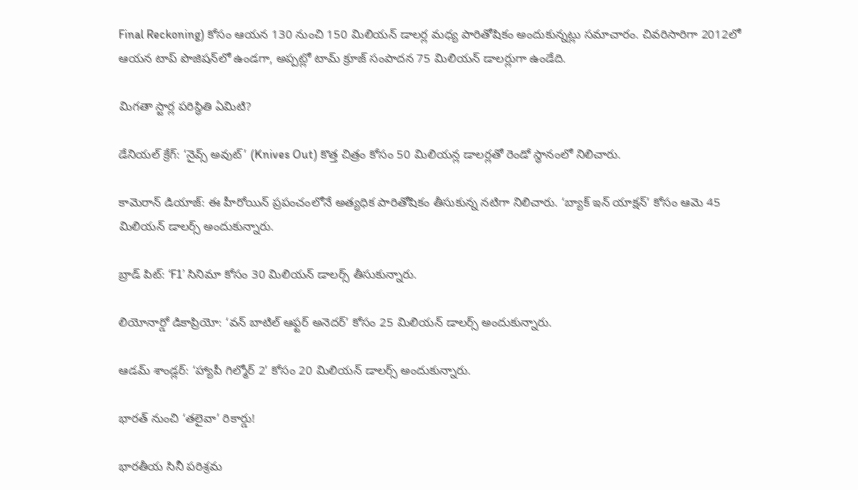Final Reckoning) కోసం ఆయన 130 నుంచి 150 మిలియన్ డాలర్ల మధ్య పారితోషికం అందుకున్నట్లు సమాచారం. చివరిసారిగా 2012లో ఆయన టాప్ పొజిషన్‌లో ఉండగా, అప్పట్లో టామ్ క్రూజ్ సంపాదన 75 మిలియన్ డాలర్లుగా ఉండేది.

మిగతా స్టార్ల పరిస్థితి ఏమిటి?

డేనియల్ క్రేగ్: ‘నైవ్స్ అవుట్’ (Knives Out) కొత్త చిత్రం కోసం 50 మిలియన్ల డాలర్లతో రెండో స్థానంలో నిలిచారు.

కామెరాన్ డియాజ్: ఈ హీరోయిన్ ప్రపంచంలోనే అత్యధిక పారితోషికం తీసుకున్న నటిగా నిలిచారు. ‘బ్యాక్ ఇన్ యాక్షన్’ కోసం ఆమె 45 మిలియన్ డాలర్స్ అందుకున్నారు.

బ్రాడ్ పిట్: ‘F1’ సినిమా కోసం 30 మిలియన్ డాలర్స్ తీసుకున్నారు.

లియోనార్డో డికాప్రియో: ‘వన్ బాటిల్ ఆఫ్టర్ అనెదర్’ కోసం 25 మిలియన్ డాలర్స్ అందుకున్నారు.

ఆడమ్ శాండ్లర్: ‘హ్యాపీ గిల్మోర్ 2’ కోసం 20 మిలియన్ డాలర్స్ అందుకున్నారు.

భారత్ నుంచి ‘తలైవా’ రికార్డు!

భారతీయ సినీ పరిశ్రమ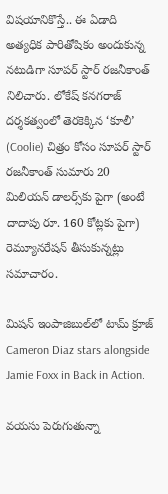విషయానికొస్తే.. ఈ ఏడాది అత్యధిక పారితోషికం అందుకున్న నటుడిగా సూపర్ స్టార్ రజనీకాంత్ నిలిచారు. లోకేష్ కనగరాజ్ దర్శకత్వంలో తెరకెక్కిన ‘కూలీ’ (Coolie) చిత్రం కోసం సూపర్ స్టార్ రజనీకాంత్ సుమారు 20 మిలియన్ డాలర్స్‌కు పైగా (అంటే దాదాపు రూ. 160 కోట్లకు పైగా) రెమ్యూనరేషన్ తీసుకున్నట్లు సమాచారం.

మిషన్ ఇంపాజిబుల్‌లో టామ్ క్రూజ్
Cameron Diaz stars alongside Jamie Foxx in Back in Action.

వయసు పెరుగుతున్నా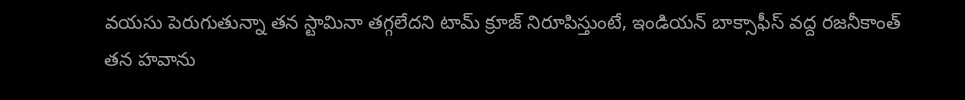వయసు పెరుగుతున్నా తన స్టామినా తగ్గలేదని టామ్ క్రూజ్ నిరూపిస్తుంటే, ఇండియన్ బాక్సాఫీస్ వద్ద రజనీకాంత్ తన హవాను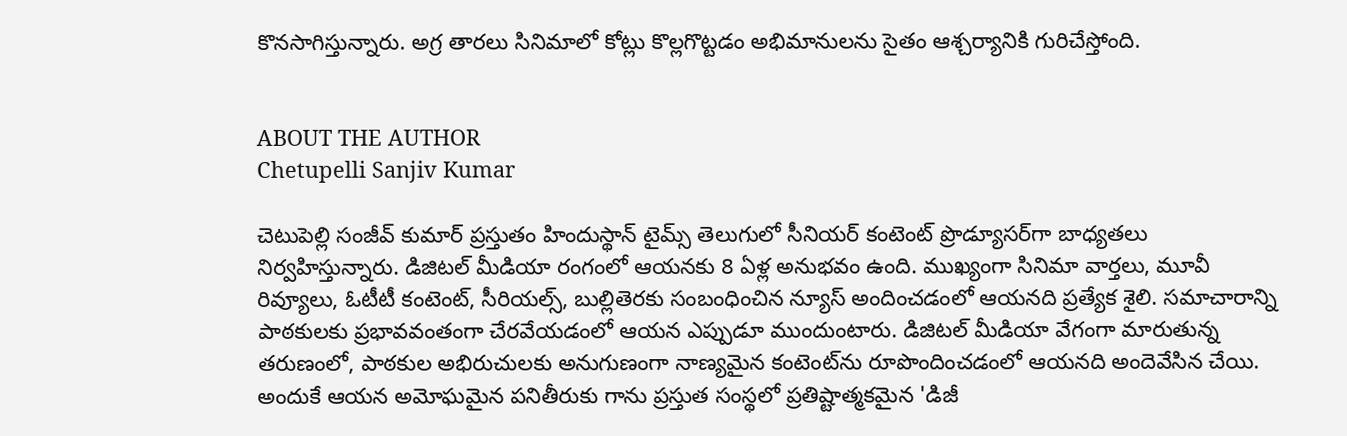కొనసాగిస్తున్నారు. అగ్ర తారలు సినిమాలో కోట్లు కొల్లగొట్టడం అభిమానులను సైతం ఆశ్చర్యానికి గురిచేస్తోంది.


ABOUT THE AUTHOR
Chetupelli Sanjiv Kumar

చెటుపెల్లి సంజీవ్ కుమార్ ప్రస్తుతం హిందుస్థాన్ టైమ్స్ తెలుగులో సీనియర్ కంటెంట్ ప్రొడ్యూసర్‌గా బాధ్యతలు నిర్వహిస్తున్నారు. డిజిటల్ మీడియా రంగంలో ఆయనకు 8 ఏళ్ల అనుభవం ఉంది. ముఖ్యంగా సినిమా వార్తలు, మూవీ రివ్యూలు, ఓటీటీ కంటెంట్, సీరియల్స్, బుల్లితెరకు సంబంధించిన న్యూస్ అందించడంలో ఆయనది ప్రత్యేక శైలి. సమాచారాన్ని పాఠకులకు ప్రభావవంతంగా చేరవేయడంలో ఆయన ఎప్పుడూ ముందుంటారు. డిజిటల్ మీడియా వేగంగా మారుతున్న తరుణంలో, పాఠకుల అభిరుచులకు అనుగుణంగా నాణ్యమైన కంటెంట్‌ను రూపొందించడంలో ఆయనది అందెవేసిన చేయి. అందుకే ఆయన అమోఘమైన పనితీరుకు గాను ప్రస్తుత సంస్థలో ప్రతిష్టాత్మకమైన 'డిజీ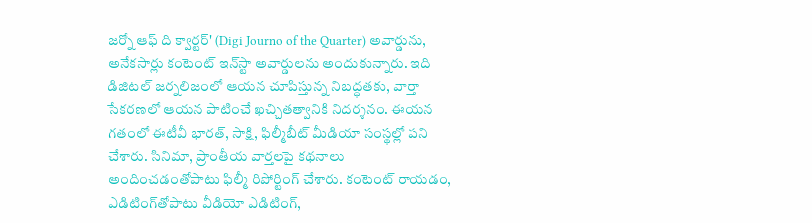జర్నో ఆఫ్ ది క్వార్టర్' (Digi Journo of the Quarter) అవార్డును, అనేకసార్లు కంటెంట్ ఇన్‌స్టా అవార్డులను అందుకున్నారు. ఇది డిజిటల్ జర్నలిజంలో ఆయన చూపిస్తున్న నిబద్ధతకు, వార్తా సేకరణలో ఆయన పాటించే ఖచ్చితత్వానికి నిదర్శనం. ఈయన గతంలో ఈటీవీ భారత్, సాక్షి, ఫిల్మీబీట్ మీడియా సంస్థల్లో పని చేశారు. సినిమా, ప్రాంతీయ వార్తలపై కథనాలు అందించడంతోపాటు ఫిల్మీ రిపోర్టింగ్ చేశారు. కంటెంట్ రాయడం, ఎడిటింగ్‌తోపాటు వీడియో ఎడిటింగ్,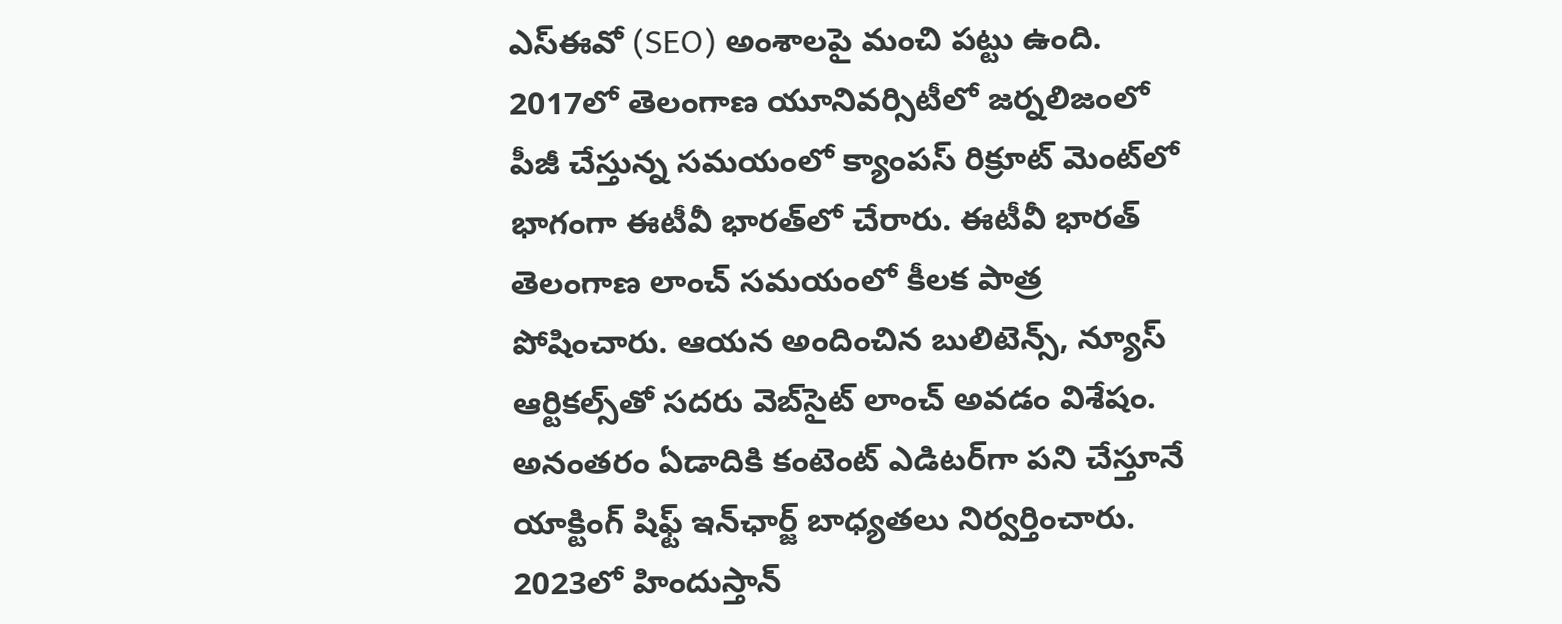ఎస్‌ఈవో (SEO) అంశాలపై మంచి పట్టు ఉంది. 2017లో తెలంగాణ యూనివర్సిటీలో జర్నలిజంలో పీజీ చేస్తున్న సమయంలో క్యాంపస్ రిక్రూట్ మెంట్‌లో భాగంగా ఈటీవీ భారత్‌లో చేరారు. ఈటీవీ భారత్ తెలంగాణ లాంచ్ సమయంలో కీలక పాత్ర పోషించారు. ఆయన అందించిన బులిటెన్స్, న్యూస్ ఆర్టికల్స్‌తో సదరు వెబ్‌సైట్ లాంచ్ అవడం విశేషం. అనంతరం ఏడాదికి కంటెంట్ ఎడిటర్‌గా పని చేస్తూనే యాక్టింగ్ షిఫ్ట్ ఇన్‌ఛార్జ్ బాధ్యతలు నిర్వర్తించారు. 2023లో హిందుస్తాన్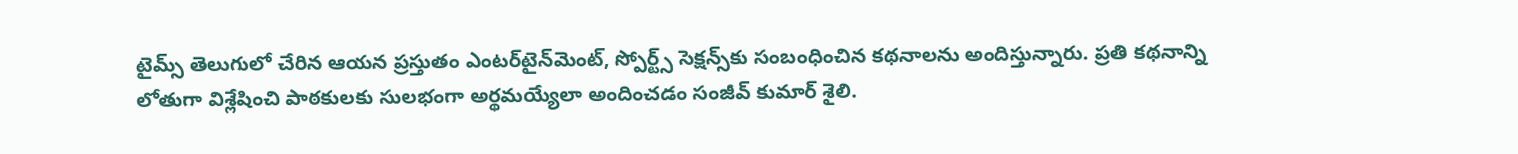టైమ్స్ తెలుగులో చేరిన ఆయన ప్రస్తుతం ఎంటర్‌టైన్‌మెంట్, స్పోర్ట్స్ సెక్షన్స్‌కు సంబంధించిన కథనాలను అందిస్తున్నారు. ప్రతి కథనాన్ని లోతుగా విశ్లేషించి పాఠకులకు సులభంగా అర్థమయ్యేలా అందించడం సంజీవ్ కుమార్ శైలి.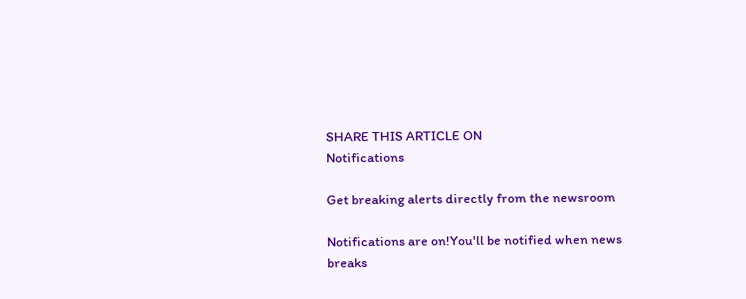SHARE THIS ARTICLE ON
Notifications

Get breaking alerts directly from the newsroom

Notifications are on!You'll be notified when news breaks